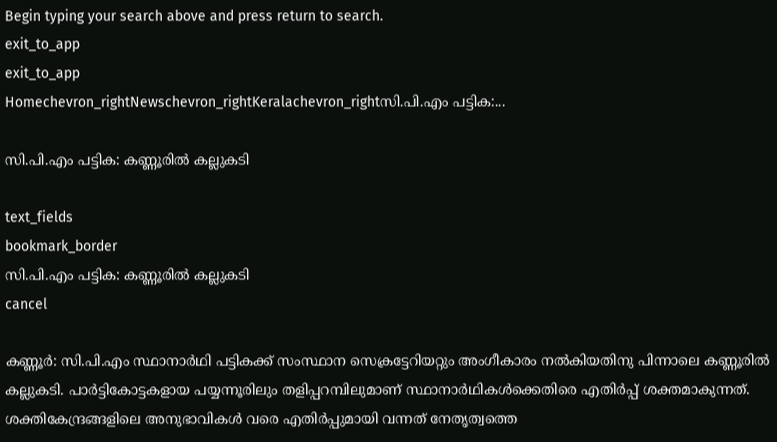Begin typing your search above and press return to search.
exit_to_app
exit_to_app
Homechevron_rightNewschevron_rightKeralachevron_rightസി.പി.എം പട്ടിക:...

സി.പി.എം പട്ടിക: കണ്ണൂരിൽ കല്ലുകടി

text_fields
bookmark_border
സി.പി.എം പട്ടിക: കണ്ണൂരിൽ കല്ലുകടി
cancel

കണ്ണൂർ: സി.പി.എം സ്ഥാനാർഥി പട്ടികക്ക് സംസ്ഥാന സെക്രട്ടേറിയറ്റും അംഗീകാരം നൽകിയതിനു പിന്നാലെ കണ്ണൂരിൽ കല്ലുകടി. പാർട്ടികോട്ടകളായ പയ്യന്നൂരിലും തളിപ്പറമ്പിലുമാണ് സ്ഥാനാർഥികൾക്കെതിരെ എതിർപ്പ് ശക്തമാകുന്നത്. ശക്തികേന്ദ്രങ്ങളിലെ അനുഭാവികൾ വരെ എതിർപ്പുമായി വന്നത് നേതൃത്വത്തെ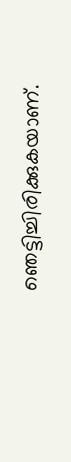ഞെട്ടിച്ചിരിക്കുകയാണ്.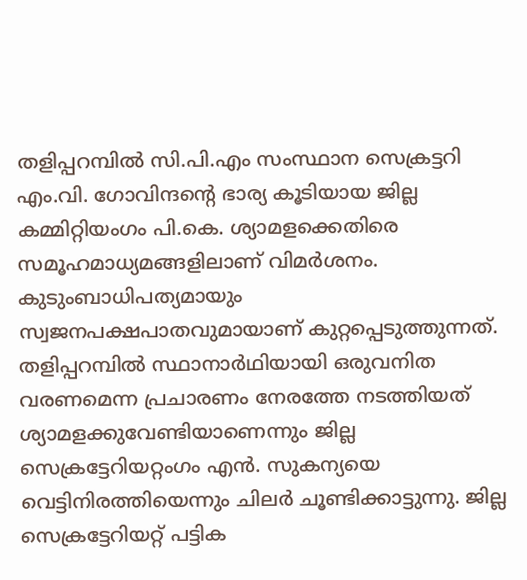തളിപ്പറമ്പിൽ സി.പി.എം സംസ്ഥാന സെക്രട്ടറി എം.വി. ഗോവിന്ദന്റെ ഭാര്യ കൂടിയായ ജില്ല കമ്മിറ്റിയംഗം പി.കെ. ശ്യാമളക്കെതിരെ സമൂഹമാധ്യമങ്ങളിലാണ് വിമർശനം. കുടുംബാധിപത്യമായും സ്വജനപക്ഷപാതവുമായാണ് കുറ്റപ്പെടുത്തുന്നത്. തളിപ്പറമ്പിൽ സ്ഥാനാർഥിയായി ഒരുവനിത വരണമെന്ന പ്രചാരണം നേരത്തേ നടത്തിയത് ശ്യാമളക്കുവേണ്ടിയാണെന്നും ജില്ല സെക്രട്ടേറിയറ്റംഗം എൻ. സുകന്യയെ വെട്ടിനിരത്തിയെന്നും ചിലർ ചൂണ്ടിക്കാട്ടുന്നു. ജില്ല സെക്രട്ടേറിയറ്റ് പട്ടിക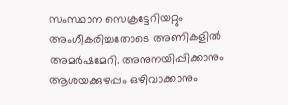സംസ്ഥാന സെക്രട്ടേറിയറ്റും അംഗീകരിച്ചതോടെ അണികളിൽ അമർഷമേറി. അനുനയിപ്പിക്കാനും ആശയക്കുഴപ്പം ഒഴിവാക്കാനും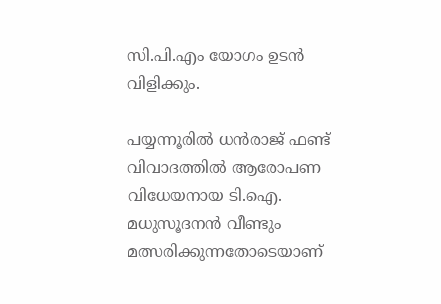സി.പി.എം യോഗം ഉടൻ വിളിക്കും.

പയ്യന്നൂരിൽ ധൻരാജ് ഫണ്ട് വിവാദത്തിൽ ആരോപണ വിധേയനായ ടി.ഐ. മധുസൂദനൻ വീണ്ടും മത്സരിക്കുന്നതോടെയാണ്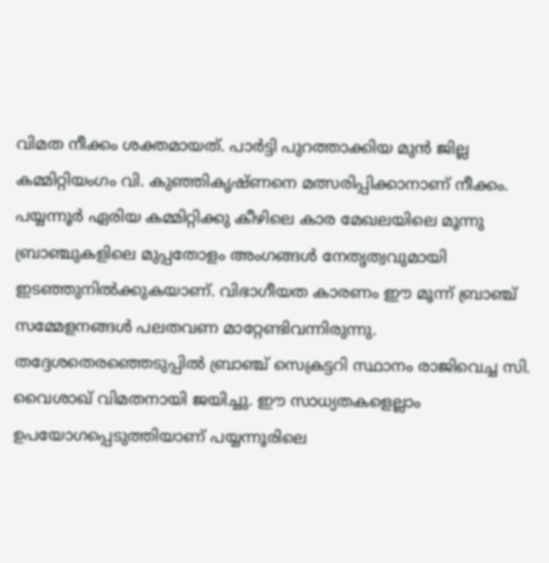വിമത നീക്കം ശക്തമായത്. പാർട്ടി പുറത്താക്കിയ മുൻ ജില്ല കമ്മിറ്റിയംഗം വി. കുഞ്ഞികൃഷ്ണനെ മത്സരിപ്പിക്കാനാണ് നീക്കം. പയ്യന്നൂർ ഏരിയ കമ്മിറ്റിക്കു കീഴിലെ കാര മേഖലയിലെ മൂന്നു ബ്രാഞ്ചുകളിലെ മുപ്പതോളം അംഗങ്ങൾ നേതൃത്വവുമായി ഇടഞ്ഞുനിൽക്കുകയാണ്. വിഭാഗീയത കാരണം ഈ മൂന്ന് ബ്രാഞ്ച് സമ്മേളനങ്ങൾ പലതവണ മാറ്റേണ്ടിവന്നിരുന്നു. തദ്ദേശതെരഞ്ഞെടുപ്പിൽ ബ്രാഞ്ച് സെക്രട്ടറി സ്ഥാനം രാജിവെച്ച സി. വൈശാഖ് വിമതനായി ജയിച്ചു. ഈ സാധ്യതകളെല്ലാം ഉപയോഗപ്പെടുത്തിയാണ് പയ്യന്നൂരിലെ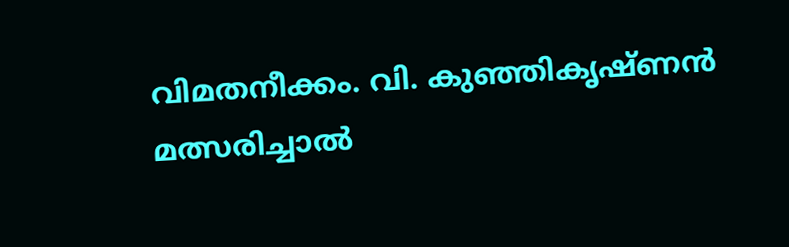വിമതനീക്കം. വി. കുഞ്ഞികൃഷ്ണൻ മത്സരിച്ചാൽ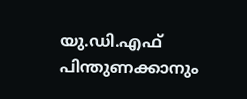യു.ഡി.എഫ് പിന്തുണക്കാനും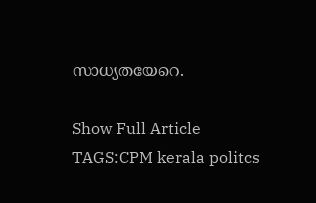സാധ്യതയേറെ.

Show Full Article
TAGS:CPM kerala politcs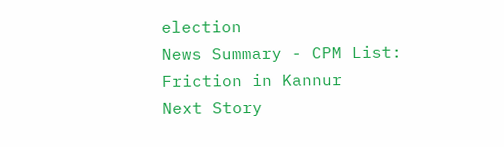election
News Summary - CPM List: Friction in Kannur
Next Story